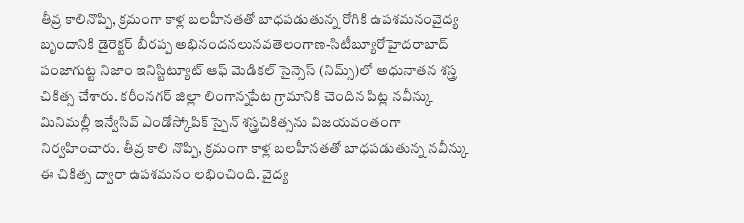తీవ్ర కాలినొప్పి, క్రమంగా కాళ్ల బలహీనతతో బాధపడుతున్న రోగికి ఉపశమనంవైద్య బృందానికి డైరెక్టర్ బీరప్ప అభినందనలునవతెలంగాణ-సిటీబ్యూరోహైదరాబాద్ పంజాగుట్ట నిజాం ఇనిస్టిట్యూట్ ఆఫ్ మెడికల్ సైన్సెస్ (నిమ్స్)లో అధునాతన శస్త్ర చికిత్స చేశారు. కరీంనగర్ జిల్లా లింగాన్నపేట గ్రామానికి చెందిన పిట్ల నవీన్కు మినిమల్లీ ఇన్వేసివ్ ఎండోస్కోపిక్ స్పైన్ శస్త్రచికిత్సను విజయవంతంగా నిర్వహించారు. తీవ్ర కాలి నొప్పి, క్రమంగా కాళ్ల బలహీనతతో బాధపడుతున్న నవీన్కు ఈ చికిత్స ద్వారా ఉపశమనం లభించింది. వైద్య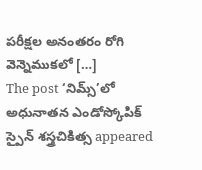పరీక్షల అనంతరం రోగి వెన్నెముకలో […]
The post ‘నిమ్స్’లో అధునాతన ఎండోస్కోపిక్ స్పైన్ శస్త్రచికిత్స appeared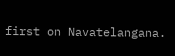first on Navatelangana.